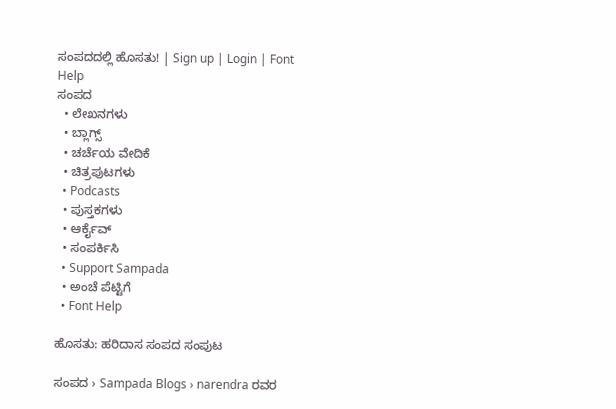ಸಂಪದದಲ್ಲಿ ಹೊಸತು! | Sign up | Login | Font Help
ಸಂಪದ
  • ಲೇಖನಗಳು
  • ಬ್ಲಾಗ್ಸ್
  • ಚರ್ಚೆಯ ವೇದಿಕೆ
  • ಚಿತ್ರಪುಟಗಳು
  • Podcasts
  • ಪುಸ್ತಕಗಳು
  • ಆರ್ಕೈವ್
  • ಸಂಪರ್ಕಿಸಿ
  • Support Sampada
  • ಅಂಚೆ ಪೆಟ್ಟಿಗೆ
  • Font Help

ಹೊಸತು: ಹರಿದಾಸ ಸಂಪದ ಸಂಪುಟ

ಸಂಪದ › Sampada Blogs › narendra ರವರ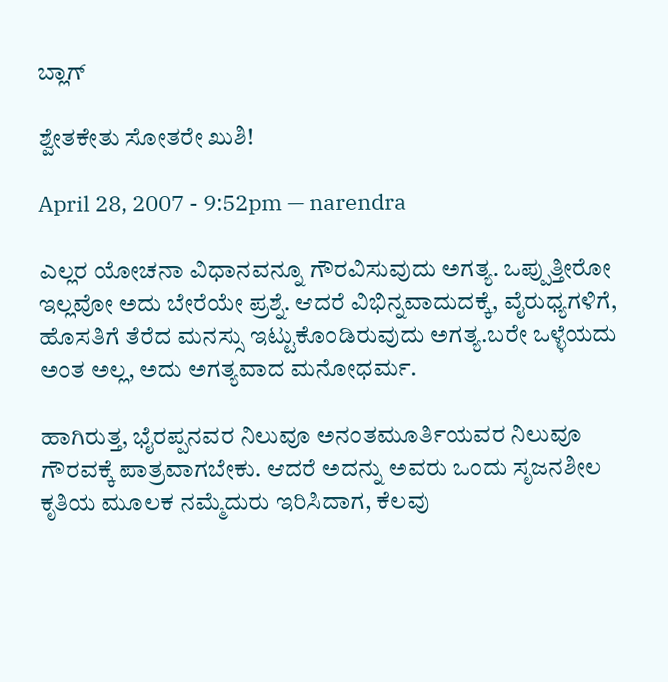ಬ್ಲಾಗ್

ಶ್ವೇತಕೇತು ಸೋತರೇ ಖುಶಿ!

April 28, 2007 - 9:52pm — narendra

ಎಲ್ಲರ ಯೋಚನಾ ವಿಧಾನವನ್ನೂ ಗೌರವಿಸುವುದು ಅಗತ್ಯ. ಒಪ್ಪುತ್ತೀರೋ ಇಲ್ಲವೋ ಅದು ಬೇರೆಯೇ ಪ್ರಶ್ನೆ. ಆದರೆ ವಿಭಿನ್ನವಾದುದಕ್ಕೆ, ವೈರುಧ್ಯಗಳಿಗೆ, ಹೊಸತಿಗೆ ತೆರೆದ ಮನಸ್ಸು ಇಟ್ಟುಕೊಂಡಿರುವುದು ಅಗತ್ಯ.ಬರೇ ಒಳ್ಳೆಯದು ಅಂತ ಅಲ್ಲ, ಅದು ಅಗತ್ಯವಾದ ಮನೋಧರ್ಮ.

ಹಾಗಿರುತ್ತ, ಭೈರಪ್ಪನವರ ನಿಲುವೂ ಅನಂತಮೂರ್ತಿಯವರ ನಿಲುವೂ ಗೌರವಕ್ಕೆ ಪಾತ್ರವಾಗಬೇಕು. ಆದರೆ ಅದನ್ನು ಅವರು ಒಂದು ಸೃಜನಶೀಲ ಕೃತಿಯ ಮೂಲಕ ನಮ್ಮೆದುರು ಇರಿಸಿದಾಗ, ಕೆಲವು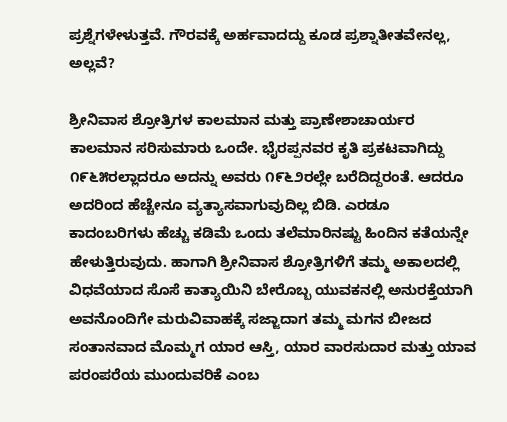ಪ್ರಶ್ನೆಗಳೇಳುತ್ತವೆ. ಗೌರವಕ್ಕೆ ಅರ್ಹವಾದದ್ದು ಕೂಡ ಪ್ರಶ್ನಾತೀತವೇನಲ್ಲ, ಅಲ್ಲವೆ?

ಶ್ರೀನಿವಾಸ ಶ್ರೋತ್ರಿಗಳ ಕಾಲಮಾನ ಮತ್ತು ಪ್ರಾಣೇಶಾಚಾರ್ಯರ ಕಾಲಮಾನ ಸರಿಸುಮಾರು ಒಂದೇ. ಭೈರಪ್ಪನವರ ಕೃತಿ ಪ್ರಕಟವಾಗಿದ್ದು ೧೯೬೫ರಲ್ಲಾದರೂ ಅದನ್ನು ಅವರು ೧೯೬೨ರಲ್ಲೇ ಬರೆದಿದ್ದರಂತೆ. ಆದರೂ ಅದರಿಂದ ಹೆಚ್ಚೇನೂ ವ್ಯತ್ಯಾಸವಾಗುವುದಿಲ್ಲ ಬಿಡಿ. ಎರಡೂ ಕಾದಂಬರಿಗಳು ಹೆಚ್ಚು ಕಡಿಮೆ ಒಂದು ತಲೆಮಾರಿನಷ್ಟು ಹಿಂದಿನ ಕತೆಯನ್ನೇ ಹೇಳುತ್ತಿರುವುದು. ಹಾಗಾಗಿ ಶ್ರೀನಿವಾಸ ಶ್ರೋತ್ರಿಗಳಿಗೆ ತಮ್ಮ ಅಕಾಲದಲ್ಲಿ ವಿಧವೆಯಾದ ಸೊಸೆ ಕಾತ್ಯಾಯಿನಿ ಬೇರೊಬ್ಬ ಯುವಕನಲ್ಲಿ ಅನುರಕ್ತೆಯಾಗಿ ಅವನೊಂದಿಗೇ ಮರುವಿವಾಹಕ್ಕೆ ಸಜ್ಜಾದಾಗ ತಮ್ಮ ಮಗನ ಬೀಜದ ಸಂತಾನವಾದ ಮೊಮ್ಮಗ ಯಾರ ಆಸ್ತಿ, ಯಾರ ವಾರಸುದಾರ ಮತ್ತು ಯಾವ ಪರಂಪರೆಯ ಮುಂದುವರಿಕೆ ಎಂಬ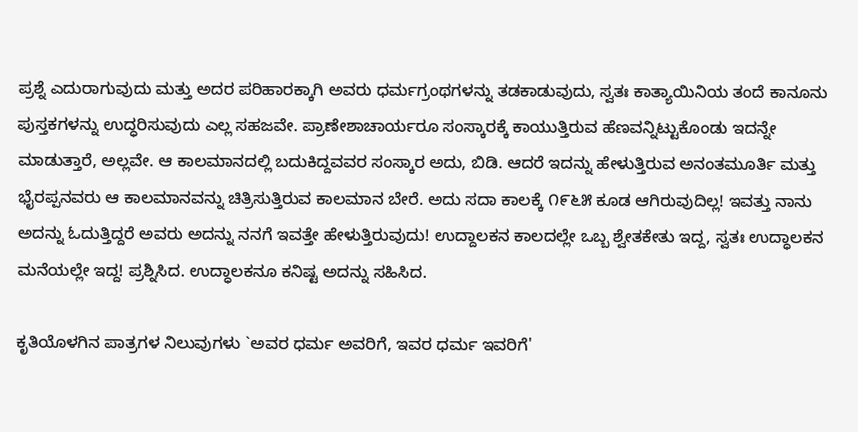ಪ್ರಶ್ನೆ ಎದುರಾಗುವುದು ಮತ್ತು ಅದರ ಪರಿಹಾರಕ್ಕಾಗಿ ಅವರು ಧರ್ಮಗ್ರಂಥಗಳನ್ನು ತಡಕಾಡುವುದು, ಸ್ವತಃ ಕಾತ್ಯಾಯಿನಿಯ ತಂದೆ ಕಾನೂನು ಪುಸ್ತಕಗಳನ್ನು ಉದ್ಧರಿಸುವುದು ಎಲ್ಲ ಸಹಜವೇ. ಪ್ರಾಣೇಶಾಚಾರ್ಯರೂ ಸಂಸ್ಕಾರಕ್ಕೆ ಕಾಯುತ್ತಿರುವ ಹೆಣವನ್ನಿಟ್ಟುಕೊಂಡು ಇದನ್ನೇ ಮಾಡುತ್ತಾರೆ, ಅಲ್ಲವೇ. ಆ ಕಾಲಮಾನದಲ್ಲಿ ಬದುಕಿದ್ದವವರ ಸಂಸ್ಕಾರ ಅದು, ಬಿಡಿ. ಆದರೆ ಇದನ್ನು ಹೇಳುತ್ತಿರುವ ಅನಂತಮೂರ್ತಿ ಮತ್ತು ಭೈರಪ್ಪನವರು ಆ ಕಾಲಮಾನವನ್ನು ಚಿತ್ರಿಸುತ್ತಿರುವ ಕಾಲಮಾನ ಬೇರೆ. ಅದು ಸದಾ ಕಾಲಕ್ಕೆ ೧೯೬೫ ಕೂಡ ಆಗಿರುವುದಿಲ್ಲ! ಇವತ್ತು ನಾನು ಅದನ್ನು ಓದುತ್ತಿದ್ದರೆ ಅವರು ಅದನ್ನು ನನಗೆ ಇವತ್ತೇ ಹೇಳುತ್ತಿರುವುದು! ಉದ್ದಾಲಕನ ಕಾಲದಲ್ಲೇ ಒಬ್ಬ ಶ್ವೇತಕೇತು ಇದ್ದ, ಸ್ವತಃ ಉದ್ಧಾಲಕನ ಮನೆಯಲ್ಲೇ ಇದ್ದ! ಪ್ರಶ್ನಿಸಿದ. ಉದ್ಧಾಲಕನೂ ಕನಿಷ್ಟ ಅದನ್ನು ಸಹಿಸಿದ.

ಕೃತಿಯೊಳಗಿನ ಪಾತ್ರಗಳ ನಿಲುವುಗಳು `ಅವರ ಧರ್ಮ ಅವರಿಗೆ, ಇವರ ಧರ್ಮ ಇವರಿಗೆ'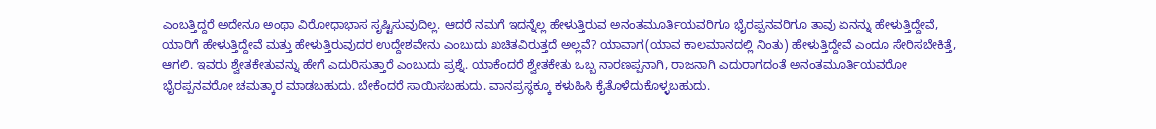ಎಂಬತ್ತಿದ್ದರೆ ಅದೇನೂ ಅಂಥಾ ವಿರೋಧಾಭಾಸ ಸೃಷ್ಟಿಸುವುದಿಲ್ಲ. ಆದರೆ ನಮಗೆ ಇದನ್ನೆಲ್ಲ ಹೇಳುತ್ತಿರುವ ಅನಂತಮೂರ್ತಿಯವರಿಗೂ ಭೈರಪ್ಪನವರಿಗೂ ತಾವು ಏನನ್ನು ಹೇಳುತ್ತಿದ್ದೇವೆ, ಯಾರಿಗೆ ಹೇಳುತ್ತಿದ್ದೇವೆ ಮತ್ತು ಹೇಳುತ್ತಿರುವುದರ ಉದ್ದೇಶವೇನು ಎಂಬುದು ಖಚಿತವಿರುತ್ತದೆ ಅಲ್ಲವೆ? ಯಾವಾಗ(ಯಾವ ಕಾಲಮಾನದಲ್ಲಿ ನಿಂತು) ಹೇಳುತ್ತಿದ್ದೇವೆ ಎಂದೂ ಸೇರಿಸಬೇಕಿತ್ತೆ, ಆಗಲಿ. ಇವರು ಶ್ವೇತಕೇತುವನ್ನು ಹೇಗೆ ಎದುರಿಸುತ್ತಾರೆ ಎಂಬುದು ಪ್ರಶ್ನೆ. ಯಾಕೆಂದರೆ ಶ್ವೇತಕೇತು ಒಬ್ಬ ನಾರಣಪ್ಪನಾಗಿ, ರಾಜನಾಗಿ ಎದುರಾಗದಂತೆ ಅನಂತಮೂರ್ತಿಯವರೋ ಭೈರಪ್ಪನವರೋ ಚಮತ್ಕಾರ ಮಾಡಬಹುದು. ಬೇಕೆಂದರೆ ಸಾಯಿಸಬಹುದು. ವಾನಪ್ರಸ್ಥಕ್ಕೂ ಕಳುಹಿಸಿ ಕೈತೊಳೆದುಕೊಳ್ಳಬಹುದು.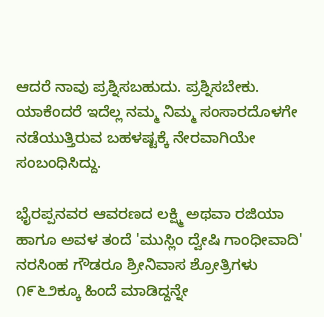ಆದರೆ ನಾವು ಪ್ರಶ್ನಿಸಬಹುದು. ಪ್ರಶ್ನಿಸಬೇಕು. ಯಾಕೆಂದರೆ ಇದೆಲ್ಲ ನಮ್ಮ ನಿಮ್ಮ ಸಂಸಾರದೊಳಗೇ ನಡೆಯುತ್ತಿರುವ ಬಹಳಷ್ಟಕ್ಕೆ ನೇರವಾಗಿಯೇ ಸಂಬಂಧಿಸಿದ್ದು.

ಭೈರಪ್ಪನವರ ಆವರಣದ ಲಕ್ಷ್ಮಿ ಅಥವಾ ರಜಿಯಾ ಹಾಗೂ ಅವಳ ತಂದೆ 'ಮುಸ್ಲಿಂ ದ್ವೇಷಿ ಗಾಂಧೀವಾದಿ' ನರಸಿಂಹ ಗೌಡರೂ ಶ್ರೀನಿವಾಸ ಶ್ರೋತ್ರಿಗಳು ೧೯೬೨ಕ್ಕೂ ಹಿಂದೆ ಮಾಡಿದ್ದನ್ನೇ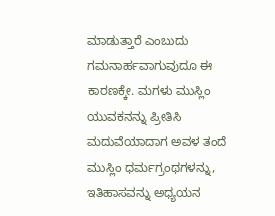ಮಾಡುತ್ತಾರೆ ಎಂಬುದು ಗಮನಾರ್ಹವಾಗುವುದೂ ಈ ಕಾರಣಕ್ಕೇ. ಮಗಳು ಮುಸ್ಲಿಂ ಯುವಕನನ್ನು ಪ್ರೀತಿಸಿ ಮದುವೆಯಾದಾಗ ಅವಳ ತಂದೆ ಮುಸ್ಲಿಂ ಧರ್ಮಗ್ರಂಥಗಳನ್ನು, ಇತಿಹಾಸವನ್ನು ಅಧ್ಯಯನ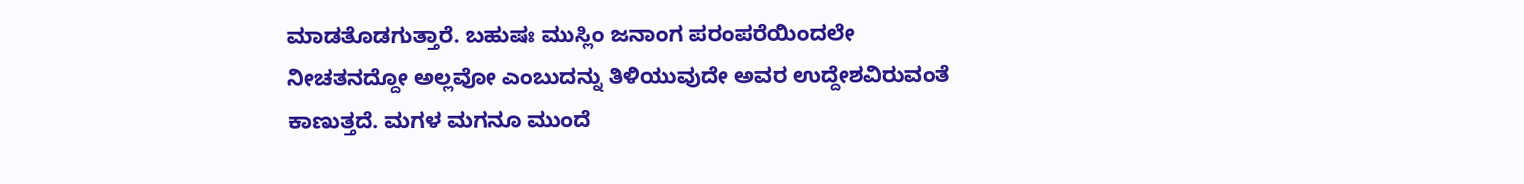ಮಾಡತೊಡಗುತ್ತಾರೆ. ಬಹುಷಃ ಮುಸ್ಲಿಂ ಜನಾಂಗ ಪರಂಪರೆಯಿಂದಲೇ ನೀಚತನದ್ದೋ ಅಲ್ಲವೋ ಎಂಬುದನ್ನು ತಿಳಿಯುವುದೇ ಅವರ ಉದ್ದೇಶವಿರುವಂತೆ ಕಾಣುತ್ತದೆ. ಮಗಳ ಮಗನೂ ಮುಂದೆ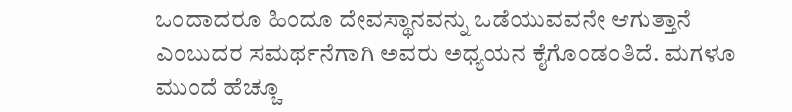ಒಂದಾದರೂ ಹಿಂದೂ ದೇವಸ್ಥಾನವನ್ನು ಒಡೆಯುವವನೇ ಆಗುತ್ತಾನೆ ಎಂಬುದರ ಸಮರ್ಥನೆಗಾಗಿ ಅವರು ಅಧ್ಯಯನ ಕೈಗೊಂಡಂತಿದೆ. ಮಗಳೂ ಮುಂದೆ ಹೆಚ್ಚೂ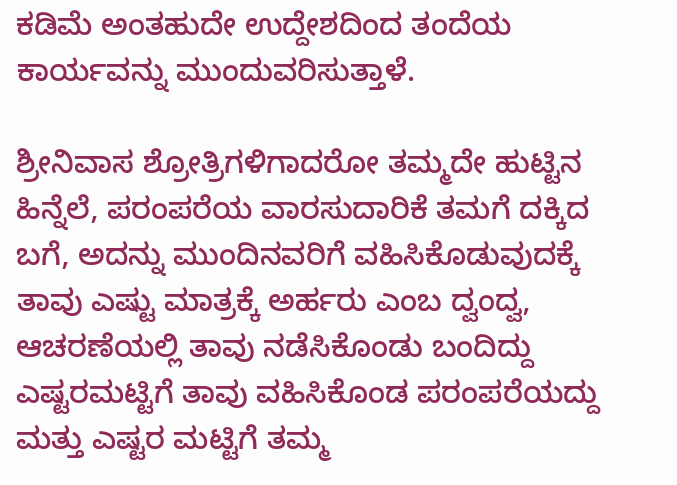ಕಡಿಮೆ ಅಂತಹುದೇ ಉದ್ದೇಶದಿಂದ ತಂದೆಯ ಕಾರ್ಯವನ್ನು ಮುಂದುವರಿಸುತ್ತಾಳೆ.

ಶ್ರೀನಿವಾಸ ಶ್ರೋತ್ರಿಗಳಿಗಾದರೋ ತಮ್ಮದೇ ಹುಟ್ಟಿನ ಹಿನ್ನೆಲೆ, ಪರಂಪರೆಯ ವಾರಸುದಾರಿಕೆ ತಮಗೆ ದಕ್ಕಿದ ಬಗೆ, ಅದನ್ನು ಮುಂದಿನವರಿಗೆ ವಹಿಸಿಕೊಡುವುದಕ್ಕೆ ತಾವು ಎಷ್ಟು ಮಾತ್ರಕ್ಕೆ ಅರ್ಹರು ಎಂಬ ದ್ವಂದ್ವ, ಆಚರಣೆಯಲ್ಲಿ ತಾವು ನಡೆಸಿಕೊಂಡು ಬಂದಿದ್ದು ಎಷ್ಟರಮಟ್ಟಿಗೆ ತಾವು ವಹಿಸಿಕೊಂಡ ಪರಂಪರೆಯದ್ದು ಮತ್ತು ಎಷ್ಟರ ಮಟ್ಟಿಗೆ ತಮ್ಮ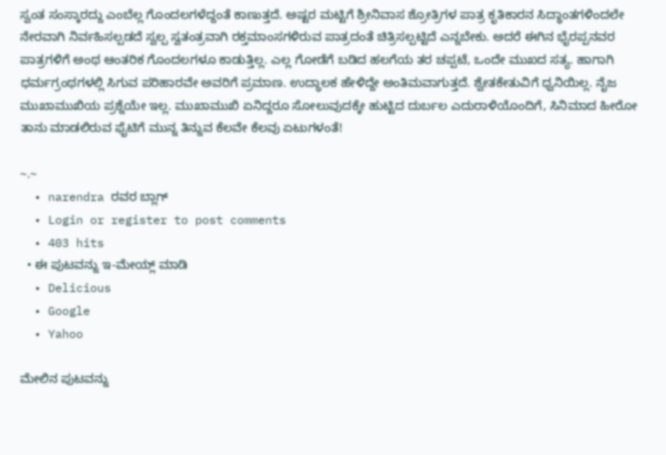ಸ್ವಂತ ಸಂಸ್ಕಾರದ್ದು ಎಂಬೆಲ್ಲ ಗೊಂದಲಗಳೆದ್ದಂತೆ ಕಾಣುತ್ತದೆ. ಅಷ್ಟರ ಮಟ್ಟಿಗೆ ಶ್ರೀನಿವಾಸ ಶ್ರೋತ್ರಿಗಳ ಪಾತ್ರ ಕೃತಿಕಾರನ ಸಿದ್ಧಾಂತಗಳಿಂದಲೇ ನೇರವಾಗಿ ನಿರ್ವಹಿಸಲ್ಪಡದೆ ಸ್ವಲ್ಪ ಸ್ವತಂತ್ರವಾಗಿ ರಕ್ತಮಾಂಸಗಳಿರುವ ಪಾತ್ರದಂತೆ ಚಿತ್ರಿಸಲ್ಪಟ್ಟಿದೆ ಎನ್ನಬೇಕು. ಅದರೆ ಈಗಿನ ಭೈರಪ್ಪನವರ ಪಾತ್ರಗಳಿಗೆ ಅಂಥ ಆಂತರಿಕ ಗೊಂದಲಗಳೂ ಕಾಡುತ್ತಿಲ್ಲ. ಎಲ್ಲ ಗೋಡೆಗೆ ಬಡಿದ ಹಲಗೆಯ ತರ ಚಪ್ಪಟೆ, ಒಂದೇ ಮುಖದ ಸತ್ಯ. ಹಾಗಾಗಿ ಧರ್ಮಗ್ರಂಥಗಳಲ್ಲಿ ಸಿಗುವ ಪರಿಹಾರವೇ ಅವರಿಗೆ ಪ್ರಮಾಣ. ಉದ್ಧಾಲಕ ಹೇಳಿದ್ದೇ ಅಂತಿಮವಾಗುತ್ತದೆ. ಶ್ವೇತಕೇತುವಿಗೆ ಧ್ವನಿಯಿಲ್ಲ. ನೈಜ ಮುಖಾಮುಖಿಯ ಪ್ರಶ್ನೆಯೇ ಇಲ್ಲ. ಮುಖಾಮುಖಿ ಏನಿದ್ದರೂ ಸೋಲುವುದಕ್ಕೇ ಹುಟ್ಟಿದ ದುರ್ಬಲ ಎದುರಾಳಿಯೊಂದಿಗೆ, ಸಿನಿಮಾದ ಹೀರೋ ತಾನು ಮಾಡಲಿರುವ ಫೈಟಿಗೆ ಮುನ್ನ ತಿನ್ನುವ ಕೆಲವೇ ಕೆಲವು ಏಟುಗಳಂತೆ!

~.~
  • narendra ರವರ ಬ್ಲಾಗ್
  • Login or register to post comments
  • 403 hits
  • ಈ ಪುಟವನ್ನು ಇ-ಮೇಯ್ಲ್ ಮಾಡಿ
  • Delicious
  • Google
  • Yahoo

ಮೇಲಿನ ಪುಟವನ್ನು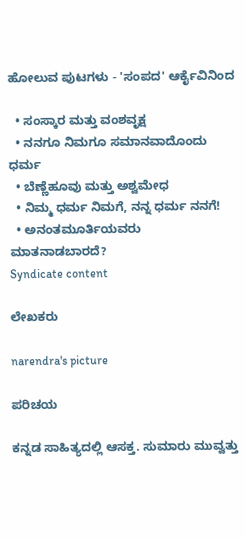ಹೋಲುವ ಪುಟಗಳು - 'ಸಂಪದ' ಆರ್ಕೈವಿನಿಂದ

  • ಸಂಸ್ಕಾರ ಮತ್ತು ವಂಶವೃಕ್ಷ
  • ನನಗೂ ನಿಮಗೂ ಸಮಾನವಾದೊಂದು ಧರ್ಮ
  • ಬೆಣ್ಣೆಹೂವು ಮತ್ತು ಅಶ್ವಮೇಧ
  • ನಿಮ್ಮ ಧರ್ಮ ನಿಮಗೆ, ನನ್ನ ಧರ್ಮ ನನಗೆ!
  • ಅನಂತಮೂರ್ತಿಯವರು ಮಾತನಾಡಬಾರದೆ?
Syndicate content

ಲೇಖಕರು

narendra's picture

ಪರಿಚಯ

ಕನ್ನಡ ಸಾಹಿತ್ಯದಲ್ಲಿ ಆಸಕ್ತ. ಸುಮಾರು ಮುವ್ವತ್ತು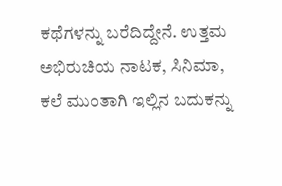ಕಥೆಗಳನ್ನು ಬರೆದಿದ್ದೇನೆ. ಉತ್ತಮ ಅಭಿರುಚಿಯ ನಾಟಕ, ಸಿನಿಮಾ, ಕಲೆ ಮುಂತಾಗಿ ಇಲ್ಲಿನ ಬದುಕನ್ನು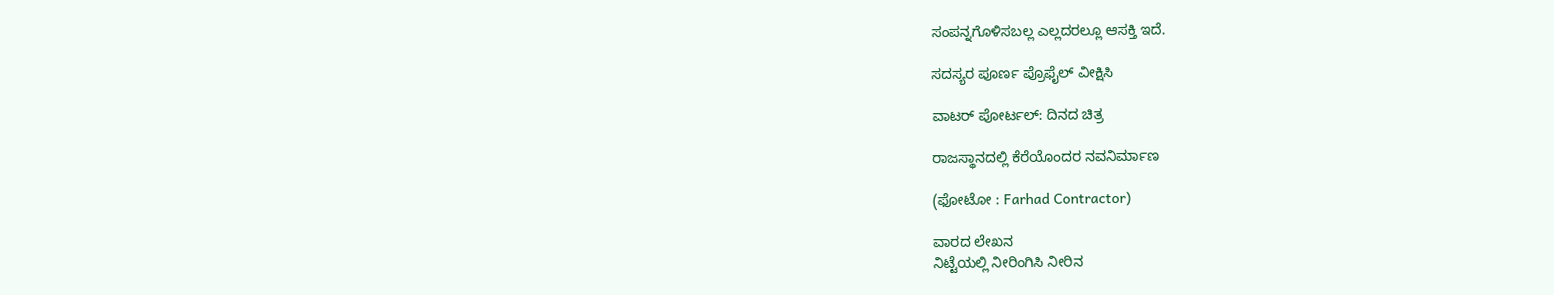ಸಂಪನ್ನಗೊಳಿಸಬಲ್ಲ ಎಲ್ಲದರಲ್ಲೂ ಆಸಕ್ತಿ ಇದೆ.

ಸದಸ್ಯರ ಪೂರ್ಣ ಪ್ರೊಫೈಲ್ ವೀಕ್ಷಿಸಿ

ವಾಟರ್ ಪೋರ್ಟಲ್: ದಿನದ ಚಿತ್ರ

ರಾಜಸ್ಥಾನದಲ್ಲಿ ಕೆರೆಯೊಂದರ ನವನಿರ್ಮಾಣ

(ಫೋಟೋ : Farhad Contractor)

ವಾರದ ಲೇಖನ
ನಿಟ್ಟೆಯಲ್ಲಿ ನೀರಿಂಗಿಸಿ ನೀರಿನ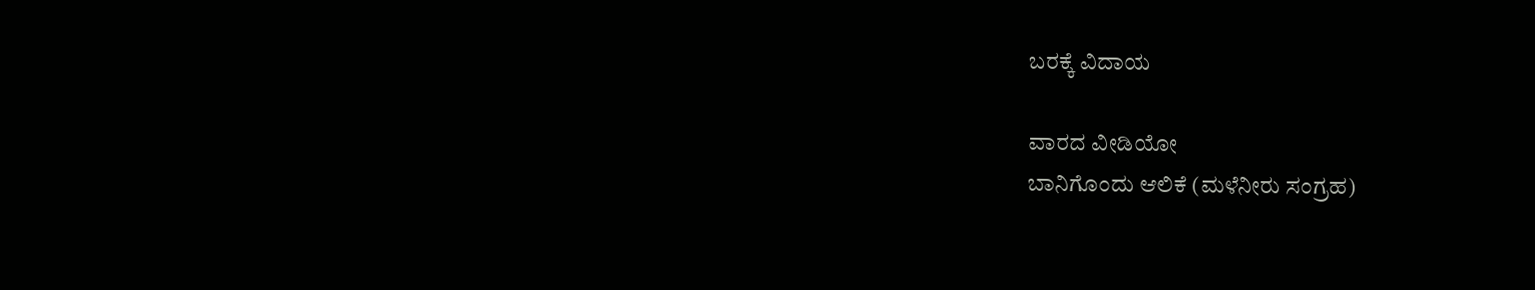ಬರಕ್ಕೆ ವಿದಾಯ

ವಾರದ ವೀಡಿಯೋ
ಬಾನಿಗೊಂದು ಆಲಿಕೆ (ಮಳೆನೀರು ಸಂಗ್ರಹ)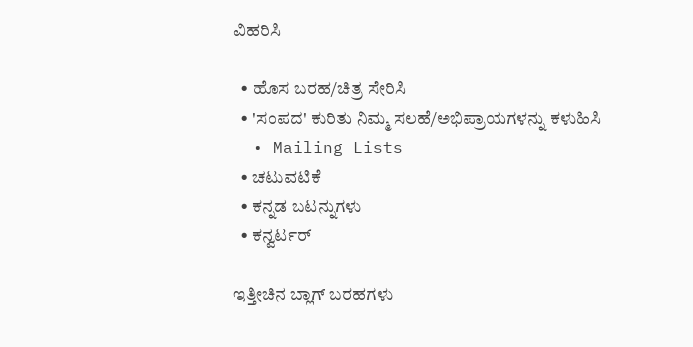ವಿಹರಿಸಿ

  • ಹೊಸ ಬರಹ/ಚಿತ್ರ ಸೇರಿಸಿ
  • 'ಸಂಪದ' ಕುರಿತು ನಿಮ್ಮ ಸಲಹೆ/ಅಭಿಪ್ರಾಯಗಳನ್ನು ಕಳುಹಿಸಿ
  • Mailing Lists
  • ಚಟುವಟಿಕೆ
  • ಕನ್ನಡ ಬಟನ್ನುಗಳು
  • ಕನ್ವರ್ಟರ್

ಇತ್ತೀಚಿನ ಬ್ಲಾಗ್ ಬರಹಗಳು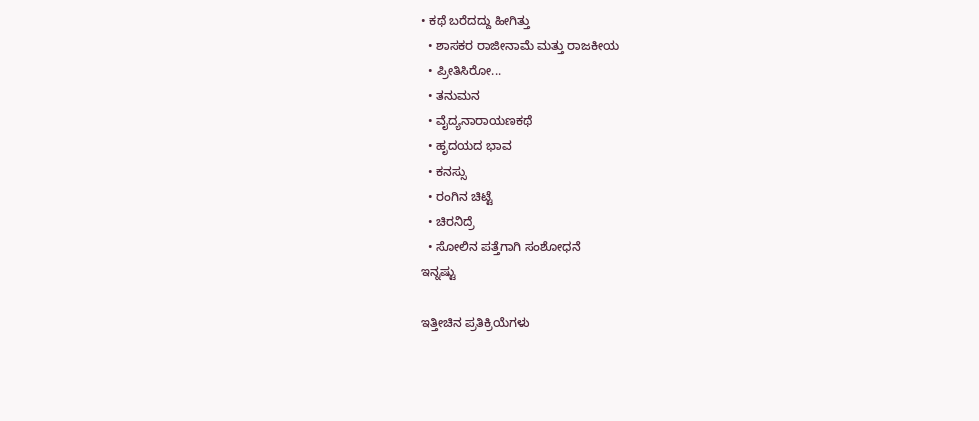• ಕಥೆ ಬರೆದದ್ದು ಹೀಗಿತ್ತು
  • ಶಾಸಕರ ರಾಜೀನಾಮೆ ಮತ್ತು ರಾಜಕೀಯ
  • ಪ್ರೀತಿಸಿರೋ...
  • ತನುಮನ
  • ವೈದ್ಯನಾರಾಯಣಕಥೆ
  • ಹೃದಯದ ಭಾವ
  • ಕನಸ್ಸು
  • ರಂಗಿನ ಚಿಟ್ಟೆ
  • ಚಿರನಿದ್ರೆ
  • ಸೋಲಿನ ಪತ್ತೆಗಾಗಿ ಸಂಶೋಧನೆ
ಇನ್ನಷ್ಟು

ಇತ್ತೀಚಿನ ಪ್ರತಿಕ್ರಿಯೆಗಳು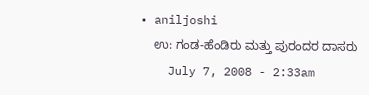• aniljoshi
    ಉ: ಗಂಡ-ಹೆಂಡಿರು ಮತ್ತು ಪುರಂದರ ದಾಸರು
    July 7, 2008 - 2:33am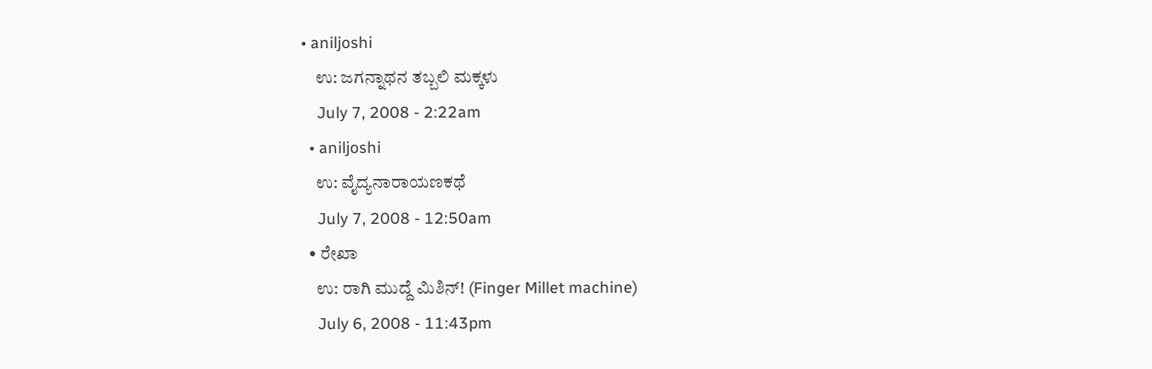• aniljoshi
    ಉ: ಜಗನ್ನಾಥನ ತಬ್ಬಲಿ ಮಕ್ಕಳು
    July 7, 2008 - 2:22am
  • aniljoshi
    ಉ: ವೈದ್ಯನಾರಾಯಣಕಥೆ
    July 7, 2008 - 12:50am
  • ರೇಖಾ
    ಉ: ರಾಗಿ ಮುದ್ದೆ ಮಿಶಿನ್! (Finger Millet machine)
    July 6, 2008 - 11:43pm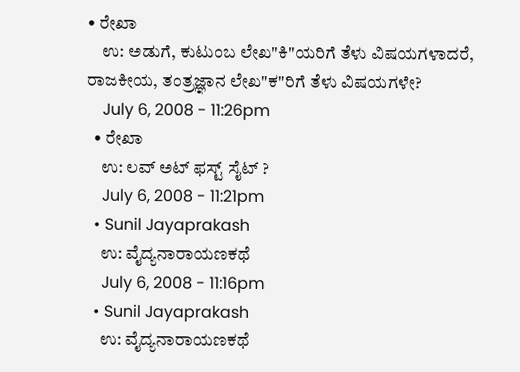• ರೇಖಾ
    ಉ: ಅಡುಗೆ, ಕುಟುಂಬ ಲೇಖ"ಕಿ"ಯರಿಗೆ ತೆಳು ವಿಷಯಗಳಾದರೆ, ರಾಜಕೀಯ, ತಂತ್ರಜ್ಞಾನ ಲೇಖ"ಕ"ರಿಗೆ ತೆಳು ವಿಷಯಗಳೇ?
    July 6, 2008 - 11:26pm
  • ರೇಖಾ
    ಉ: ಲವ್ ಅಟ್ ಫಸ್ಟ್ ಸೈಟ್ ?
    July 6, 2008 - 11:21pm
  • Sunil Jayaprakash
    ಉ: ವೈದ್ಯನಾರಾಯಣಕಥೆ
    July 6, 2008 - 11:16pm
  • Sunil Jayaprakash
    ಉ: ವೈದ್ಯನಾರಾಯಣಕಥೆ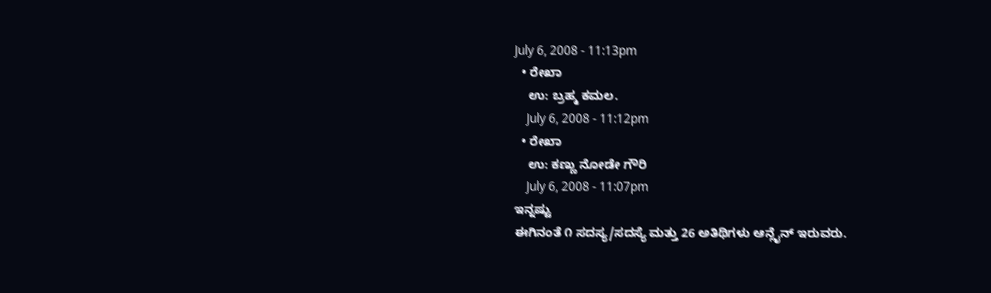July 6, 2008 - 11:13pm
  • ರೇಖಾ
    ಉ: ಬ್ರಹ್ಮ ಕಮಲ.
    July 6, 2008 - 11:12pm
  • ರೇಖಾ
    ಉ: ಕಣ್ಣು ನೋಡೇ ಗೌರಿ
    July 6, 2008 - 11:07pm
ಇನ್ನಷ್ಟು
ಈಗಿನಂತೆ ೧ ಸದಸ್ಯ/ಸದಸ್ಯೆ ಮತ್ತು 26 ಅತಿಥಿಗಳು ಆನ್ಲೈನ್ ಇರುವರು.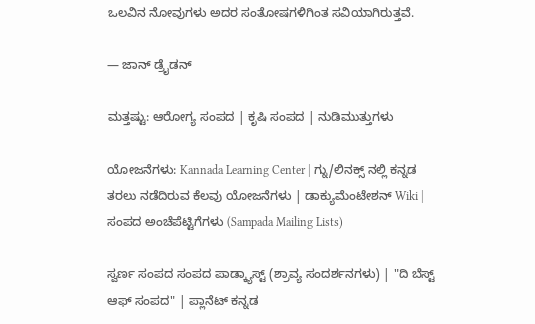ಒಲವಿನ ನೋವುಗಳು ಅದರ ಸಂತೋಷಗಳಿಗಿಂತ ಸವಿಯಾಗಿರುತ್ತವೆ.

— ಜಾನ್ ಡ್ರೈಡನ್

ಮತ್ತಷ್ಟು: ಆರೋಗ್ಯ ಸಂಪದ | ಕೃಷಿ ಸಂಪದ | ನುಡಿಮುತ್ತುಗಳು

ಯೋಜನೆಗಳು: Kannada Learning Center | ಗ್ನು/ಲಿನಕ್ಸ್ ನಲ್ಲಿ ಕನ್ನಡ ತರಲು ನಡೆದಿರುವ ಕೆಲವು ಯೋಜನೆಗಳು | ಡಾಕ್ಯುಮೆಂಟೇಶನ್ Wiki | ಸಂಪದ ಅಂಚೆಪೆಟ್ಟಿಗೆಗಳು (Sampada Mailing Lists)

ಸ್ವರ್ಣ ಸಂಪದ ಸಂಪದ ಪಾಡ್ಕ್ಯಾಸ್ಟ್ (ಶ್ರಾವ್ಯ ಸಂದರ್ಶನಗಳು) | "ದಿ ಬೆಸ್ಟ್ ಆಫ್ ಸಂಪದ" | ಪ್ಲಾನೆಟ್ ಕನ್ನಡ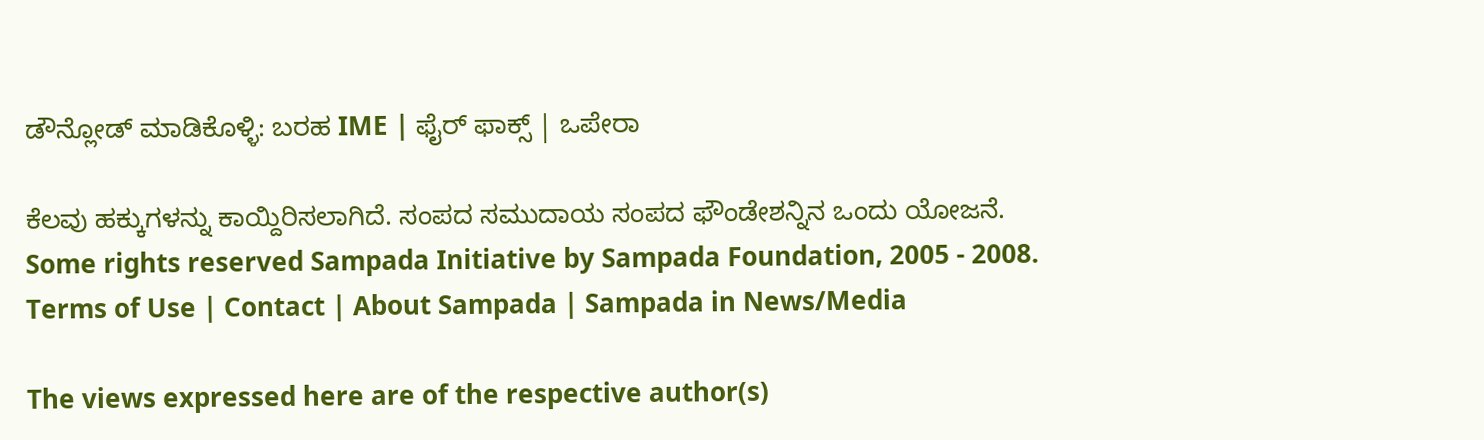ಡೌನ್ಲೋಡ್ ಮಾಡಿಕೊಳ್ಳಿ: ಬರಹ IME | ಫೈರ್ ಫಾಕ್ಸ್ | ಒಪೇರಾ

ಕೆಲವು ಹಕ್ಕುಗಳನ್ನು ಕಾಯ್ದಿರಿಸಲಾಗಿದೆ. ಸಂಪದ ಸಮುದಾಯ ಸಂಪದ ಫೌಂಡೇಶನ್ನಿನ ಒಂದು ಯೋಜನೆ.
Some rights reserved Sampada Initiative by Sampada Foundation, 2005 - 2008.
Terms of Use | Contact | About Sampada | Sampada in News/Media

The views expressed here are of the respective author(s)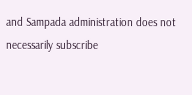and Sampada administration does not necessarily subscribe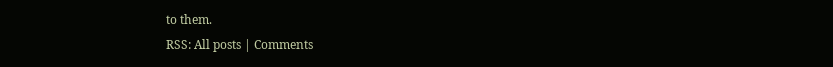to them.
RSS: All posts | Comments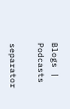Blogs | Podcasts

separator